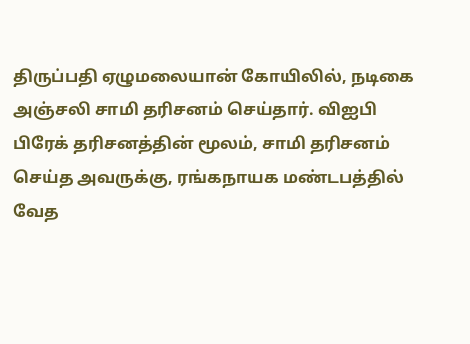திருப்பதி ஏழுமலையான் கோயிலில், நடிகை அஞ்சலி சாமி தரிசனம் செய்தார். விஐபி பிரேக் தரிசனத்தின் மூலம், சாமி தரிசனம் செய்த அவருக்கு, ரங்கநாயக மண்டபத்தில் வேத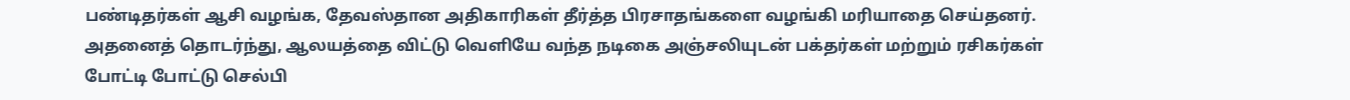பண்டிதர்கள் ஆசி வழங்க, தேவஸ்தான அதிகாரிகள் தீர்த்த பிரசாதங்களை வழங்கி மரியாதை செய்தனர். அதனைத் தொடர்ந்து, ஆலயத்தை விட்டு வெளியே வந்த நடிகை அஞ்சலியுடன் பக்தர்கள் மற்றும் ரசிகர்கள் போட்டி போட்டு செல்பி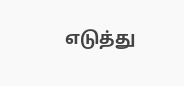எடுத்து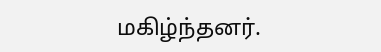மகிழ்ந்தனர்.